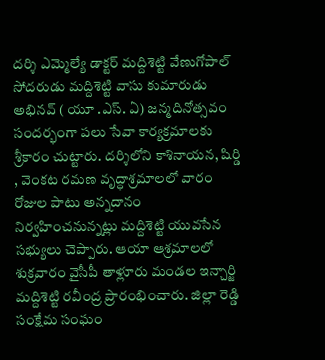దర్శి ఎమ్మెల్యే డాక్టర్ మద్దిశెట్టి వేణుగోపాల్ సోదరుడు మద్దిశెట్టి వాసు కుమారుడు అభినవ్ ( యూ .ఎస్. ఏ) జన్మదినోత్సవం సందర్భంగా పలు సేవా కార్యక్రమాలకు శ్రీకారం చుట్టారు. దర్శిలోని కాశినాయన, షిర్డి , వెంకట రమణ వృద్ధాశ్రమాలలో వారం రోజుల పాటు అన్నదానం నిర్వహించనున్నట్లు మద్దిశెట్టి యువసేన సభ్యులు చెప్పారు. ఆయా ఆశ్రమాలలో శుక్రవారం వైసీపీ తాళ్లూరు మండల ఇన్చార్జి మద్దిశెట్టి రవీంద్ర ప్రారంభించారు. జిల్లా రెడ్డి సంక్షేమ సంఘం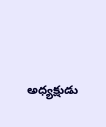అధ్యక్షుడు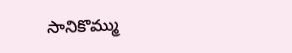సానికొమ్ము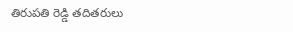తిరుపతి రెడ్డి తదితరులు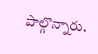పాల్గొన్నారు.